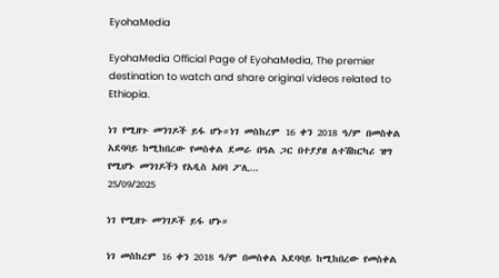EyohaMedia

EyohaMedia Official Page of EyohaMedia, The premier destination to watch and share original videos related to Ethiopia.

ነገ የሚዘጉ መንገዶች ይፋ ሆኑ።ነገ መስከረም 16 ቀን 2018 ዓ/ም በመስቀል አደባባይ ከሚከበረው የመስቀል ደመራ በዓል ጋር በተያያዘ ለተሽከርካሪ ዝግ የሚሆኑ መንገዶችን የአዲስ አበባ ፖሊ...
25/09/2025

ነገ የሚዘጉ መንገዶች ይፋ ሆኑ።

ነገ መስከረም 16 ቀን 2018 ዓ/ም በመስቀል አደባባይ ከሚከበረው የመስቀል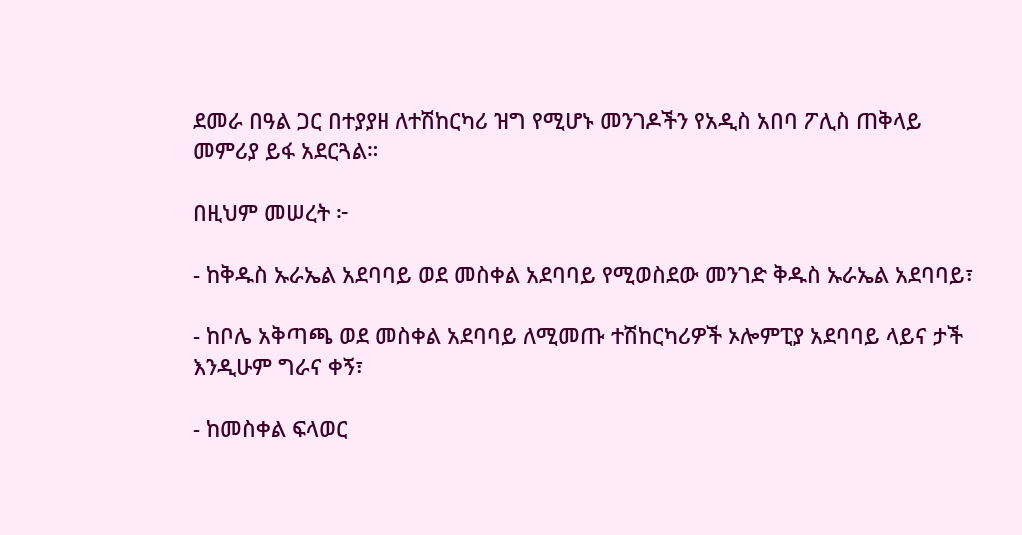ደመራ በዓል ጋር በተያያዘ ለተሽከርካሪ ዝግ የሚሆኑ መንገዶችን የአዲስ አበባ ፖሊስ ጠቅላይ መምሪያ ይፋ አደርጓል።

በዚህም መሠረት ፦

- ከቅዱስ ኡራኤል አደባባይ ወደ መስቀል አደባባይ የሚወስደው መንገድ ቅዱስ ኡራኤል አደባባይ፣

- ከቦሌ አቅጣጫ ወደ መስቀል አደባባይ ለሚመጡ ተሽከርካሪዎች ኦሎምፒያ አደባባይ ላይና ታች እንዲሁም ግራና ቀኝ፣

- ከመስቀል ፍላወር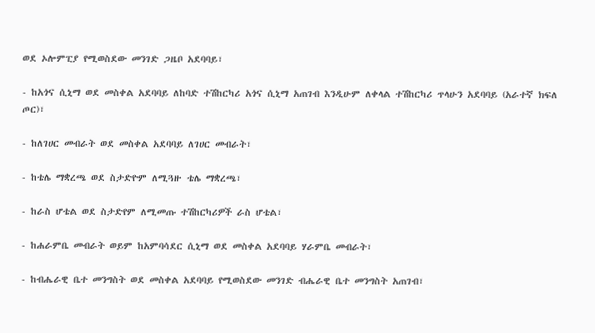ወደ ኦሎምፒያ የሚወስደው መንገድ ጋዜቦ አደባባይ፣

- ከአጎና ሲኒማ ወደ መስቀል አደባባይ ለከባድ ተሽከርካሪ አጎና ሲኒማ አጠገብ እንዲሁም ለቀላል ተሽከርካሪ ጥላሁን አደባባይ (አራተኛ ክፍለ ጦር)፣

- ከለገሀር መብራት ወደ መስቀል አደባባይ ለገሀር መብራት፣

- ከቴሌ ማቋረጫ ወደ ስታድዮም ለሚጓዙ ቴሌ ማቋረጫ፣

- ከራስ ሆቴል ወደ ስታድየም ለሚመጡ ተሽከርካሪዎች ራስ ሆቴል፣

- ከሐራምቤ መብራት ወይም ከአምባሳደር ሲኒማ ወደ መስቀል አደባባይ ሃራምቤ መብራት፣

- ከብሔራዊ ቤተ መንግስት ወደ መስቀል አደባባይ የሚወስደው መንገድ ብሔራዊ ቤተ መንግስት አጠገብ፣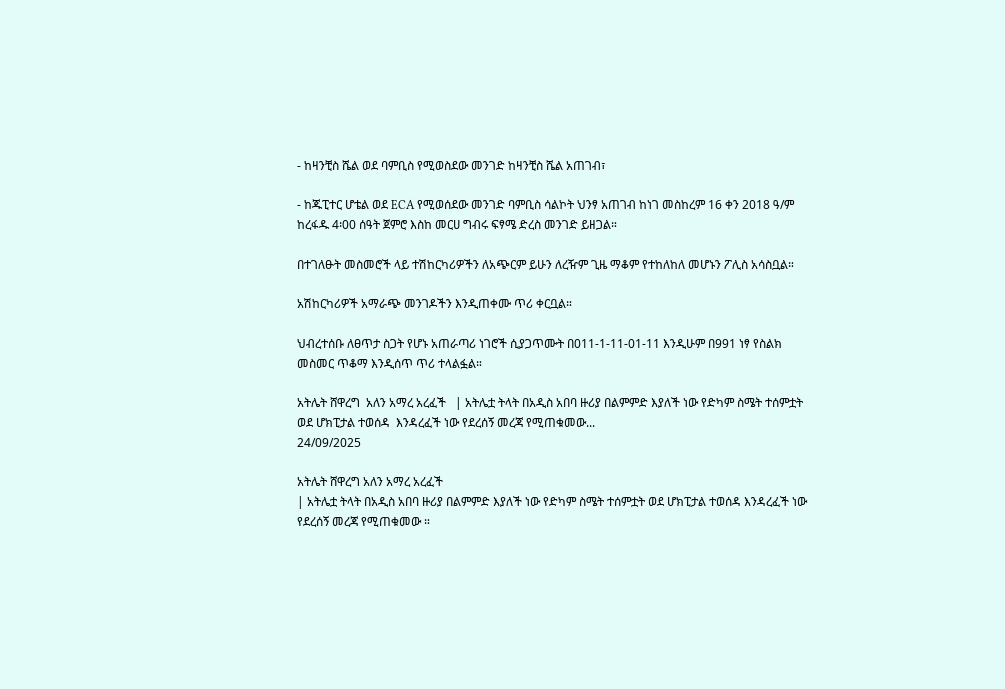- ከዛንቺስ ሼል ወደ ባምቢስ የሚወስደው መንገድ ከዛንቺስ ሼል አጠገብ፣

- ከጁፒተር ሆቴል ወደ ECA የሚወሰደው መንገድ ባምቢስ ሳልኮት ህንፃ አጠገብ ከነገ መስከረም 16 ቀን 2018 ዓ/ም ከረፋዱ 4፡00 ሰዓት ጀምሮ እስከ መርሀ ግብሩ ፍፃሜ ድረስ መንገድ ይዘጋል።

በተገለፁት መስመሮች ላይ ተሽከርካሪዎችን ለአጭርም ይሁን ለረዥም ጊዜ ማቆም የተከለከለ መሆኑን ፖሊስ አሳስቧል።

አሽከርካሪዎች አማራጭ መንገዶችን እንዲጠቀሙ ጥሪ ቀርቧል።

ህብረተሰቡ ለፀጥታ ስጋት የሆኑ አጠራጣሪ ነገሮች ሲያጋጥሙት በ011-1-11-01-11 እንዲሁም በ991 ነፃ የስልክ መስመር ጥቆማ እንዲሰጥ ጥሪ ተላልፏል።

አትሌት ሸዋረግ  አለን አማረ አረፈች   | አትሌቷ ትላት በአዲስ አበባ ዙሪያ በልምምድ እያለች ነው የድካም ስሜት ተሰምቷት ወደ ሆክፒታል ተወሰዳ  እንዳረፈች ነው የደረሰኝ መረጃ የሚጠቁመው...
24/09/2025

አትሌት ሸዋረግ አለን አማረ አረፈች
| አትሌቷ ትላት በአዲስ አበባ ዙሪያ በልምምድ እያለች ነው የድካም ስሜት ተሰምቷት ወደ ሆክፒታል ተወሰዳ እንዳረፈች ነው የደረሰኝ መረጃ የሚጠቁመው ።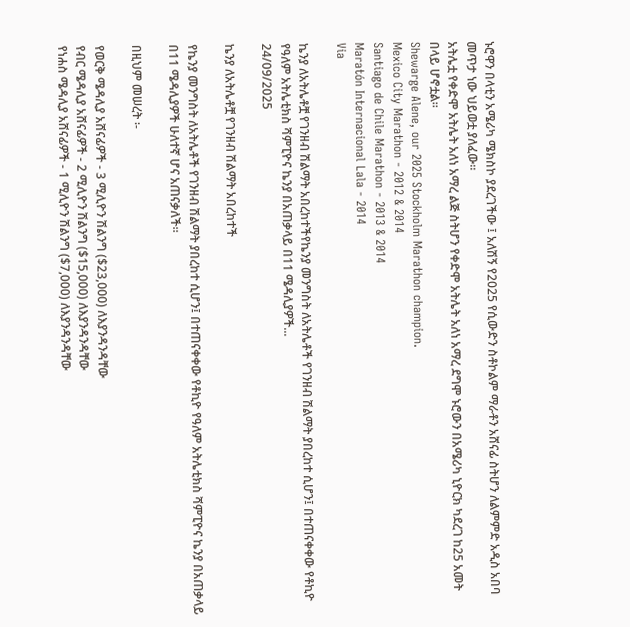ኑሮዋን በላቲን አሜሪካ ሜክስኮ ያደረገችው ፤ አለሽኝ የ2025 የሲውድን ስቶኮልም ማራቶን አሸናፊ ስትሆን ለልምምድ አዲስ አበባ መጥታ ነው ህይወቷ ያለፈው።
አትሌቷ የቀድሞ አትሌት አለነ አማረ ልጅ ስትሆን የቀድሞ አትሌት አለነ አማረ ደግሞ ኑሮውን በአሜሪካ ኒዮርክ ካደረገ ከ25 አመት በላይ ሆኖቷል።
Shewarge Alene, our 2025 Stockholm Marathon champion.
Mexico City Marathon - 2012 & 2014
Santiago de Chile Marathon - 2013 & 2014
Maratón Internacional Lala - 2014
Via

ኬንያ ለአትሌቶቿ የገንዘብ ሽልማት አበረከተችየኬንያ መንግስት ለአትሌቶች የገንዘብ ሽልማት ያበረከተ ሲሆን፤ በተጠናቀቀው የቶኪዮ የዓለም አትሌቲክስ ሻምፒዮና ኬንያ በአጠቃላይ በ11 ሜዳሊያዎች...
24/09/2025

ኬንያ ለአትሌቶቿ የገንዘብ ሽልማት አበረከተች

የኬንያ መንግስት ለአትሌቶች የገንዘብ ሽልማት ያበረከተ ሲሆን፤ በተጠናቀቀው የቶኪዮ የዓለም አትሌቲክስ ሻምፒዮና ኬንያ በአጠቃላይ በ11 ሜዳሊያዎች ሁለተኛ ሆና አጠናቃለች።

በዚህም መሠረት ፡-

የወርቅ ሜዳሊያ አሸናፊዎች - 3 ሚሊዮን ሽልንግ ($23,000) ለእያንዳንዳቸው
የብር ሜዳሊያ አሸናፊዎች - 2 ሚሊዮን ሽልንግ ($15,000) ለእያንዳንዳቸው
የነሐስ ሜዳሊያ አሸናፊዎች - 1 ሚሊዮን ሽልንግ ($7,000) ለእያንዳንዳቸው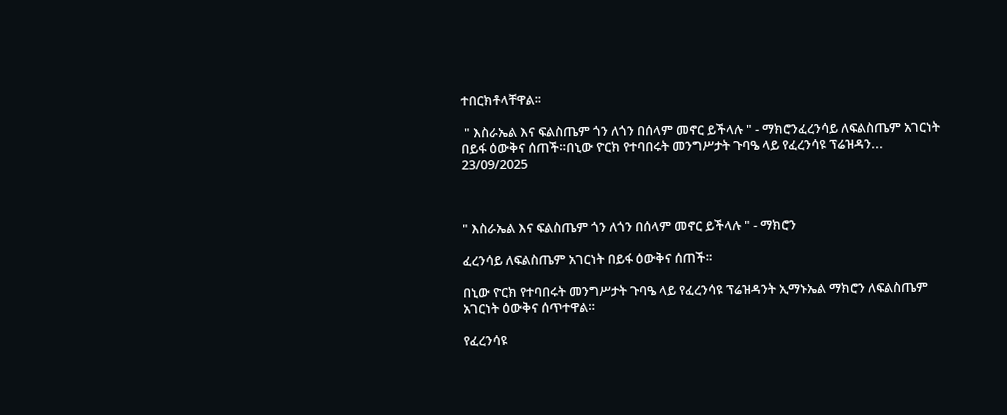ተበርክቶላቸዋል፡፡

 " እስራኤል እና ፍልስጤም ጎን ለጎን በሰላም መኖር ይችላሉ " - ማክሮንፈረንሳይ ለፍልስጤም አገርነት በይፋ ዕውቅና ሰጠች።በኒው ዮርክ የተባበሩት መንግሥታት ጉባዔ ላይ የፈረንሳዩ ፕሬዝዳን...
23/09/2025



" እስራኤል እና ፍልስጤም ጎን ለጎን በሰላም መኖር ይችላሉ " - ማክሮን

ፈረንሳይ ለፍልስጤም አገርነት በይፋ ዕውቅና ሰጠች።

በኒው ዮርክ የተባበሩት መንግሥታት ጉባዔ ላይ የፈረንሳዩ ፕሬዝዳንት ኢማኑኤል ማክሮን ለፍልስጤም አገርነት ዕውቅና ሰጥተዋል።

የፈረንሳዩ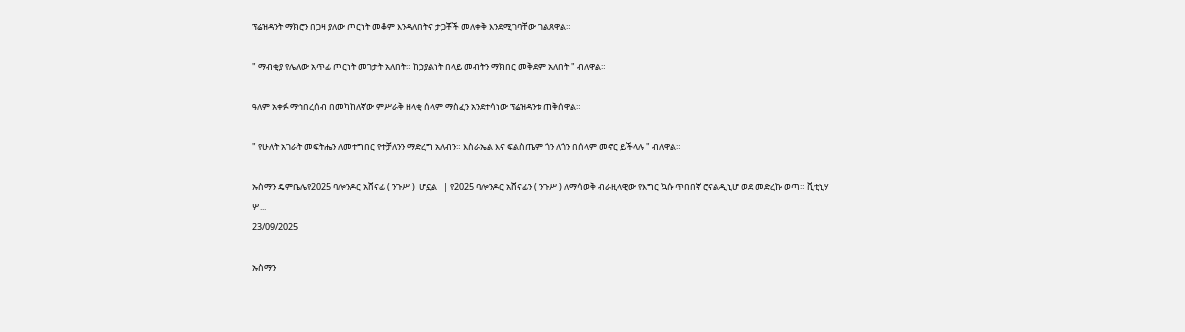ፕሬዝዳንት ማክሮን በጋዛ ያለው ጦርነት መቆም እንዳለበትና ታጋቾች መለቀቅ እንደሚገባቸው ገልጸዋል።

" ማብቂያ የሌለው አጥፊ ጦርነት መገታት አለበት። ከኃያልነት በላይ መብትን ማክበር መቅደም አለበት " ብለዋል።

ዓለም አቀፉ ማኅበረሰብ በመካከለኛው ምሥራቅ ዘላቂ ሰላም ማስፈን አንደተሳነው ፕሬዝዳንቱ ጠቅሰዋል።

" የሁለት አገራት መፍትሔን ለመተግበር የተቻለንን ማድረግ አለብን። እስራኤል እና ፍልስጤም ጎን ለጎን በሰላም መኖር ይችላሉ " ብለዋል።

ኡስማን ዴምቤሌየ2025 ባሎንዶር አሸናፊ ( ንጉሥ )  ሆኗል   | የ2025 ባሎንዶር አሸናፊን ( ንጉሥ ) ለማሳወቅ ብራዚላዊው የእግር ኳሱ ጥበበኛ ሮናልዲኒሆ ወደ መድረኩ ወጣ። ቪቲኒሃ ሦ...
23/09/2025

ኡስማን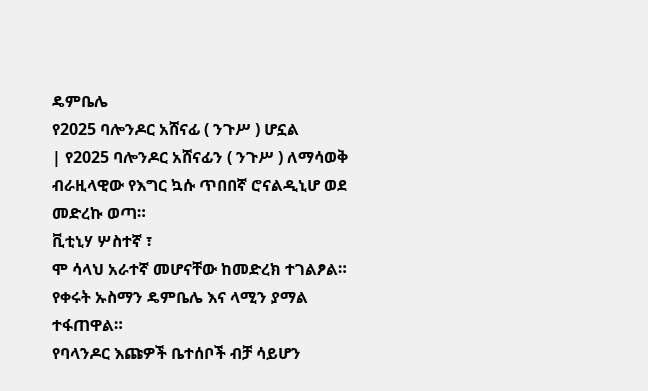ዴምቤሌ
የ2025 ባሎንዶር አሸናፊ ( ንጉሥ ) ሆኗል
| የ2025 ባሎንዶር አሸናፊን ( ንጉሥ ) ለማሳወቅ ብራዚላዊው የእግር ኳሱ ጥበበኛ ሮናልዲኒሆ ወደ መድረኩ ወጣ።
ቪቲኒሃ ሦስተኛ ፣
ሞ ሳላህ አራተኛ መሆናቸው ከመድረክ ተገልፆል።
የቀሩት ኡስማን ዴምቤሌ እና ላሚን ያማል ተፋጠዋል።
የባላንዶር እጩዎች ቤተሰቦች ብቻ ሳይሆን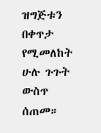ዝግጅቱን በቀጥታ የሚመለከት ሁሉ ጉጉት ውስጥ ሰጠመ።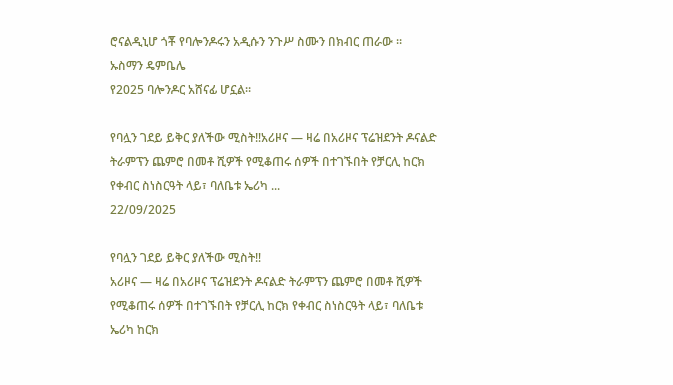ሮናልዲኒሆ ጎቾ የባሎንዶሩን አዲሱን ንጉሥ ስሙን በክብር ጠራው ።
ኡስማን ዴምቤሌ
የ2025 ባሎንዶር አሸናፊ ሆኗል።

የባሏን ገደይ ይቅር ያለችው ሚስት‼አሪዞና — ዛሬ በአሪዞና ፕሬዝደንት ዶናልድ ትራምፕን ጨምሮ በመቶ ሺዎች የሚቆጠሩ ሰዎች በተገኙበት የቻርሊ ከርክ የቀብር ስነስርዓት ላይ፣ ባለቤቱ ኤሪካ ...
22/09/2025

የባሏን ገደይ ይቅር ያለችው ሚስት‼
አሪዞና — ዛሬ በአሪዞና ፕሬዝደንት ዶናልድ ትራምፕን ጨምሮ በመቶ ሺዎች የሚቆጠሩ ሰዎች በተገኙበት የቻርሊ ከርክ የቀብር ስነስርዓት ላይ፣ ባለቤቱ ኤሪካ ከርክ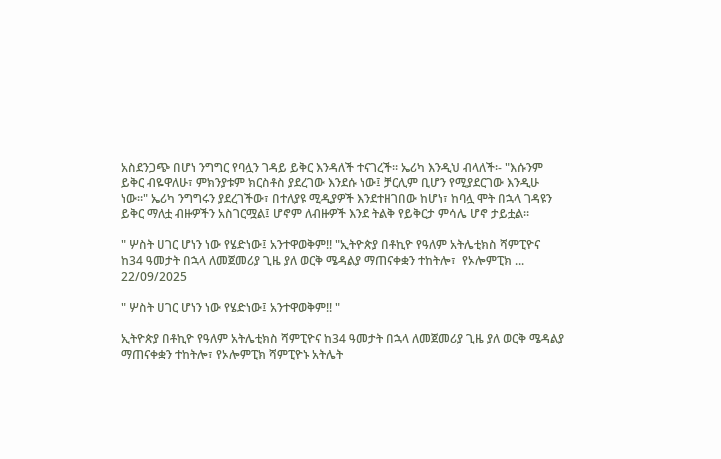አስደንጋጭ በሆነ ንግግር የባሏን ገዳይ ይቅር እንዳለች ተናገረች። ኤሪካ እንዲህ ብላለች፡- "እሱንም ይቅር ብዬዋለሁ፣ ምክንያቱም ክርስቶስ ያደረገው እንደሱ ነው፤ ቻርሊም ቢሆን የሚያደርገው እንዲሁ ነው።" ኤሪካ ንግግሩን ያደረገችው፣ በተለያዩ ሚዲያዎች እንደተዘገበው ከሆነ፣ ከባሏ ሞት በኋላ ገዳዩን ይቅር ማለቷ ብዙዎችን አስገርሟል፤ ሆኖም ለብዙዎች እንደ ትልቅ የይቅርታ ምሳሌ ሆኖ ታይቷል።

" ሦስት ሀገር ሆነን ነው የሄድነው፤ አንተዋወቅም!! "ኢትዮጵያ በቶኪዮ የዓለም አትሌቲክስ ሻምፒዮና ከ34 ዓመታት በኋላ ለመጀመሪያ ጊዜ ያለ ወርቅ ሜዳልያ ማጠናቀቋን ተከትሎ፣  የኦሎምፒክ ...
22/09/2025

" ሦስት ሀገር ሆነን ነው የሄድነው፤ አንተዋወቅም!! "

ኢትዮጵያ በቶኪዮ የዓለም አትሌቲክስ ሻምፒዮና ከ34 ዓመታት በኋላ ለመጀመሪያ ጊዜ ያለ ወርቅ ሜዳልያ ማጠናቀቋን ተከትሎ፣ የኦሎምፒክ ሻምፒዮኑ አትሌት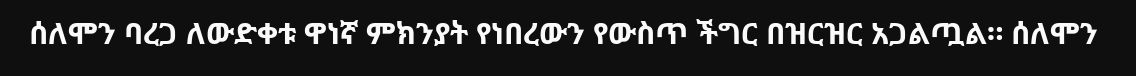ሰለሞን ባረጋ ለውድቀቱ ዋነኛ ምክንያት የነበረውን የውስጥ ችግር በዝርዝር አጋልጧል። ሰለሞን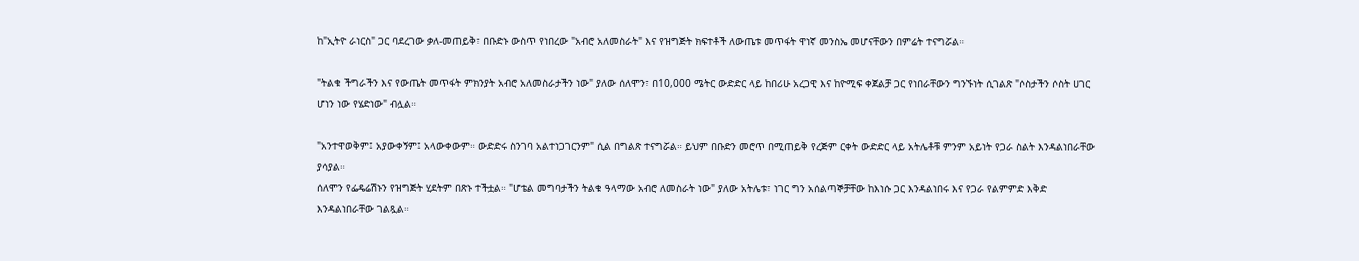ከ"ኢትዮ ራነርስ" ጋር ባደረገው ቃለ-መጠይቅ፣ በቡድኑ ውስጥ የነበረው "አብሮ አለመስራት" እና የዝግጅት ክፍተቶች ለውጤቱ መጥፋት ዋነኛ መንስኤ መሆናቸውን በምሬት ተናግሯል።

"ትልቁ ችግራችን እና የውጤት መጥፋት ምክንያት አብሮ አለመስራታችን ነው" ያለው ሰለሞን፣ በ10,000 ሜትር ውድድር ላይ ከበሪሁ አረጋዊ እና ከዮሚፍ ቀጀልቻ ጋር የነበራቸውን ግንኙነት ሲገልጽ "ሶስታችን ሶስት ሀገር ሆነን ነው የሄድነው" ብሏል።

"አንተዋወቅም፤ አያውቀኝም፤ አላውቀውም። ውድድሩ ስንገባ አልተነጋገርንም" ሲል በግልጽ ተናግሯል። ይህም በቡድን መሮጥ በሚጠይቅ የረጅም ርቀት ውድድር ላይ አትሌቶቹ ምንም አይነት የጋራ ስልት እንዳልነበራቸው ያሳያል።
ሰለሞን የፌዴሬሽኑን የዝግጅት ሂደትም በጽኑ ተችቷል። "ሆቴል መግባታችን ትልቁ ዓላማው አብሮ ለመስራት ነው" ያለው አትሌቱ፣ ነገር ግን አሰልጣኞቻቸው ከእነሱ ጋር እንዳልነበሩ እና የጋራ የልምምድ እቅድ እንዳልነበራቸው ገልጿል።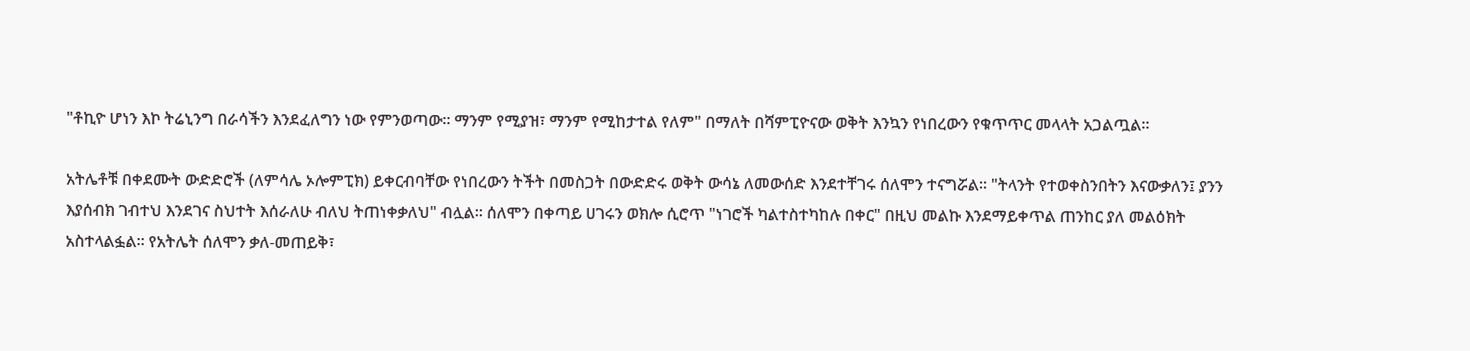"ቶኪዮ ሆነን እኮ ትሬኒንግ በራሳችን እንደፈለግን ነው የምንወጣው። ማንም የሚያዝ፣ ማንም የሚከታተል የለም" በማለት በሻምፒዮናው ወቅት እንኳን የነበረውን የቁጥጥር መላላት አጋልጧል።

አትሌቶቹ በቀደሙት ውድድሮች (ለምሳሌ ኦሎምፒክ) ይቀርብባቸው የነበረውን ትችት በመስጋት በውድድሩ ወቅት ውሳኔ ለመውሰድ እንደተቸገሩ ሰለሞን ተናግሯል። "ትላንት የተወቀስንበትን እናውቃለን፤ ያንን እያሰብክ ገብተህ እንደገና ስህተት እሰራለሁ ብለህ ትጠነቀቃለህ" ብሏል። ሰለሞን በቀጣይ ሀገሩን ወክሎ ሲሮጥ "ነገሮች ካልተስተካከሉ በቀር" በዚህ መልኩ እንደማይቀጥል ጠንከር ያለ መልዕክት አስተላልፏል። የአትሌት ሰለሞን ቃለ-መጠይቅ፣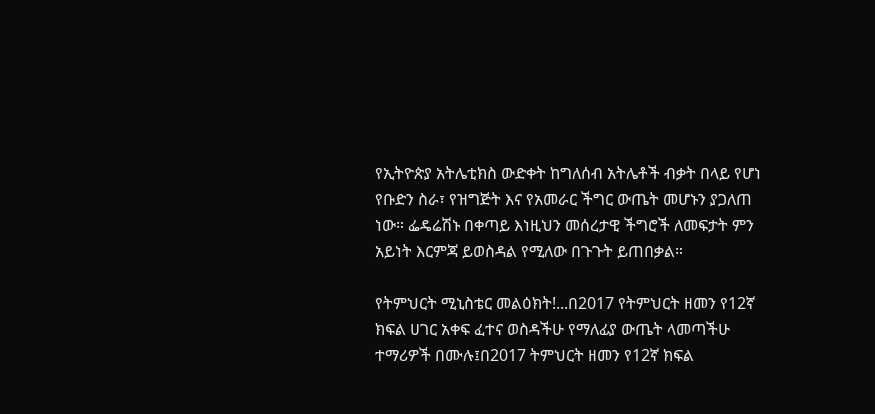የኢትዮጵያ አትሌቲክስ ውድቀት ከግለሰብ አትሌቶች ብቃት በላይ የሆነ የቡድን ስራ፣ የዝግጅት እና የአመራር ችግር ውጤት መሆኑን ያጋለጠ ነው። ፌዴሬሽኑ በቀጣይ እነዚህን መሰረታዊ ችግሮች ለመፍታት ምን አይነት እርምጃ ይወስዳል የሚለው በጉጉት ይጠበቃል።

የትምህርት ሚኒስቴር መልዕክት!...በ2017 የትምህርት ዘመን የ12ኛ ክፍል ሀገር አቀፍ ፈተና ወስዳችሁ የማለፊያ ውጤት ላመጣችሁ ተማሪዎች በሙሉ፤በ2017 ትምህርት ዘመን የ12ኛ ክፍል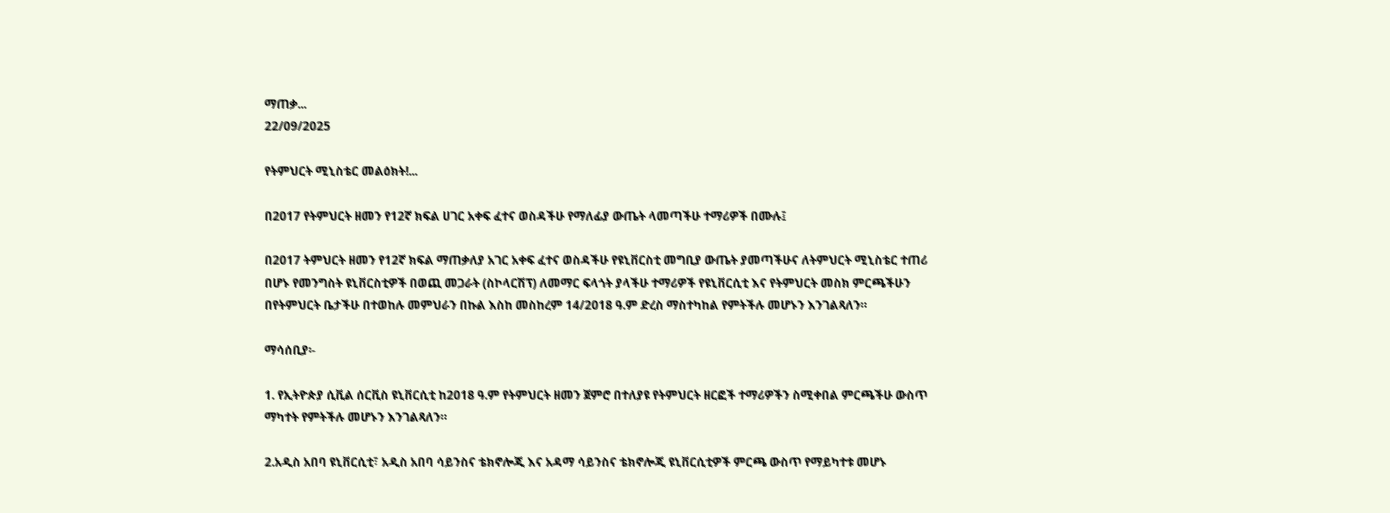ማጠቃ...
22/09/2025

የትምህርት ሚኒስቴር መልዕክት!...

በ2017 የትምህርት ዘመን የ12ኛ ክፍል ሀገር አቀፍ ፈተና ወስዳችሁ የማለፊያ ውጤት ላመጣችሁ ተማሪዎች በሙሉ፤

በ2017 ትምህርት ዘመን የ12ኛ ክፍል ማጠቃለያ አገር አቀፍ ፈተና ወስዳችሁ የዩኒቨርስቲ መግቢያ ውጤት ያመጣችሁና ለትምህርት ሚኒስቴር ተጠሪ በሆኑ የመንግስት ዩኒቨርስቲዎች በወጪ መጋራት (ስኮላርሽፕ) ለመማር ፍላጎት ያላችሁ ተማሪዎች የዩኒቨርሲቲ እና የትምህርት መስክ ምርጫችሁን በየትምህርት ቤታችሁ በተወከሉ መምህራን በኩል እስከ መስከረም 14/2018 ዓ.ም ድረስ ማስተካከል የምትችሉ መሆኑን እንገልጻለን።

ማሳሰቢያ፡-

1. የኢትዮጵያ ሲቪል ሰርቪስ ዩኒቨርሲቲ ከ2018 ዓ.ም የትምህርት ዘመን ጀምሮ በተለያዩ የትምህርት ዘርፎች ተማሪዎችን ስሚቀበል ምርጫችሁ ውስጥ ማካተት የምትችሉ መሆኑን እንገልጻለን።

2.አዲስ አበባ ዩኒቨርሲቲ፣ አዲስ አበባ ሳይንስና ቴክኖሎጂ እና አዳማ ሳይንስና ቴክኖሎጂ ዩኒቨርሲቲዎች ምርጫ ውስጥ የማይካተቱ መሆኑ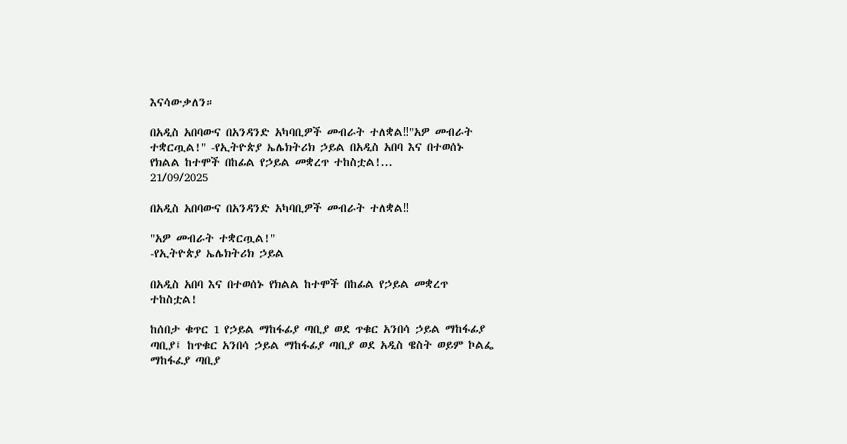እናሳውቃለን።

በአዲስ አበባውና በአንዳንድ አካባቢዎች መብራት ተለቋል‼"አዎ መብራት ተቋርጧል!" -የኢትዮጵያ ኤሌክትሪክ ኃይል በአዲስ አበባ እና በተወሰኑ የክልል ከተሞች በከፊል የኃይል መቋረጥ ተከስቷል!...
21/09/2025

በአዲስ አበባውና በአንዳንድ አካባቢዎች መብራት ተለቋል‼

"አዎ መብራት ተቋርጧል!"
-የኢትዮጵያ ኤሌክትሪክ ኃይል

በአዲስ አበባ እና በተወሰኑ የክልል ከተሞች በከፊል የኃይል መቋረጥ ተከስቷል!

ከሰበታ ቁጥር 1 የኃይል ማከፋፊያ ጣቢያ ወደ ጥቁር አንበሳ ኃይል ማከፋፊያ ጣቢያ፤ ከጥቁር አንበሳ ኃይል ማከፋፊያ ጣቢያ ወደ አዲስ ዌስት ወይም ኮልፌ ማከፋፈያ ጣቢያ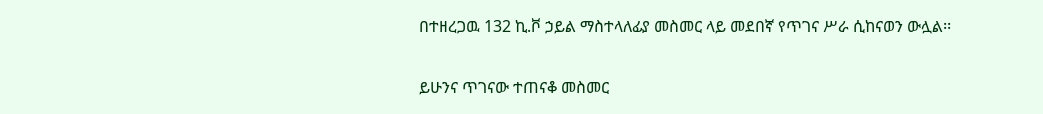በተዘረጋዉ 132 ኪ.ቮ ኃይል ማስተላለፊያ መስመር ላይ መደበኛ የጥገና ሥራ ሲከናወን ውሏል፡፡

ይሁንና ጥገናው ተጠናቆ መስመር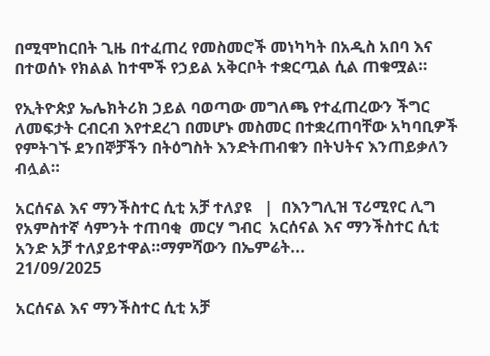በሚሞከርበት ጊዜ በተፈጠረ የመስመሮች መነካካት በአዲስ አበባ እና በተወሰኑ የክልል ከተሞች የኃይል አቅርቦት ተቋርጧል ሲል ጠቁሟል።

የኢትዮጵያ ኤሌክትሪክ ኃይል ባወጣው መግለጫ የተፈጠረውን ችግር ለመፍታት ርብርብ እየተደረገ በመሆኑ መስመር በተቋረጠባቸው አካባቢዎች የምትገኙ ደንበኞቻችን በትዕግስት እንድትጠብቁን በትህትና እንጠይቃለን ብሏል።

አርሰናል እና ማንችስተር ሲቲ አቻ ተለያዩ   |  በእንግሊዝ ፕሪሚየር ሊግ የአምስተኛ ሳምንት ተጠባቂ  መርሃ ግብር  አርሰናል እና ማንችስተር ሲቲ አንድ አቻ ተለያይተዋል።ማምሻውን በኤምሬት...
21/09/2025

አርሰናል እና ማንችስተር ሲቲ አቻ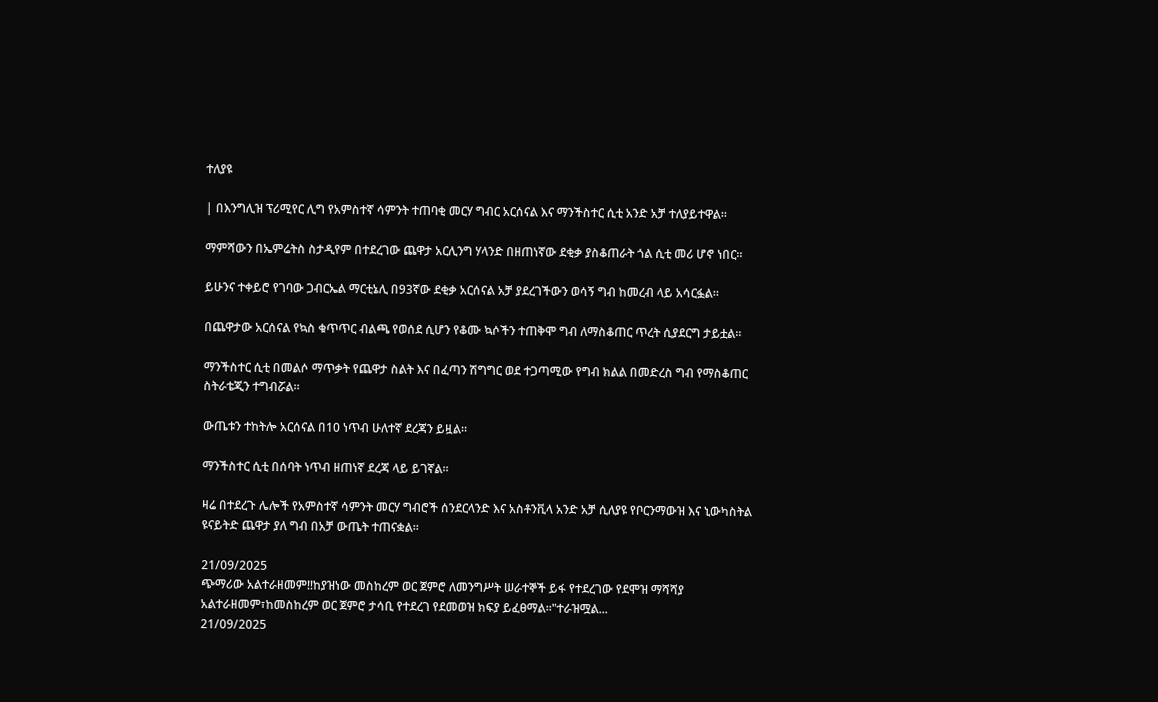ተለያዩ

| በእንግሊዝ ፕሪሚየር ሊግ የአምስተኛ ሳምንት ተጠባቂ መርሃ ግብር አርሰናል እና ማንችስተር ሲቲ አንድ አቻ ተለያይተዋል።

ማምሻውን በኤምሬትስ ስታዲየም በተደረገው ጨዋታ አርሊንግ ሃላንድ በዘጠነኛው ደቂቃ ያስቆጠራት ጎል ሲቲ መሪ ሆኖ ነበር።

ይሁንና ተቀይሮ የገባው ጋብርኤል ማርቲኔሊ በ93ኛው ደቂቃ አርሰናል አቻ ያደረገችውን ወሳኝ ግብ ከመረብ ላይ አሳርፏል።

በጨዋታው አርሰናል የኳስ ቁጥጥር ብልጫ የወሰደ ሲሆን የቆሙ ኳሶችን ተጠቅሞ ግብ ለማስቆጠር ጥረት ሲያደርግ ታይቷል።

ማንችስተር ሲቲ በመልሶ ማጥቃት የጨዋታ ስልት እና በፈጣን ሽግግር ወደ ተጋጣሚው የግብ ክልል በመድረስ ግብ የማስቆጠር ስትራቴጂን ተግብሯል።

ውጤቱን ተከትሎ አርሰናል በ10 ነጥብ ሁለተኛ ደረጃን ይዟል።

ማንችስተር ሲቲ በሰባት ነጥብ ዘጠነኛ ደረጃ ላይ ይገኛል።

ዛሬ በተደረጉ ሌሎች የአምስተኛ ሳምንት መርሃ ግብሮች ሰንደርላንድ እና አስቶንቪላ አንድ አቻ ሲለያዩ የቦርንማውዝ እና ኒውካስትል ዩናይትድ ጨዋታ ያለ ግብ በአቻ ውጤት ተጠናቋል።

21/09/2025
ጭማሪው አልተራዘመም‼ከያዝነው መስከረም ወር ጀምሮ ለመንግሥት ሠራተኞች ይፋ የተደረገው የደሞዝ ማሻሻያ አልተራዘመም፣ከመስከረም ወር ጀምሮ ታሳቢ የተደረገ የደመወዝ ክፍያ ይፈፀማል።"ተራዝሟል...
21/09/2025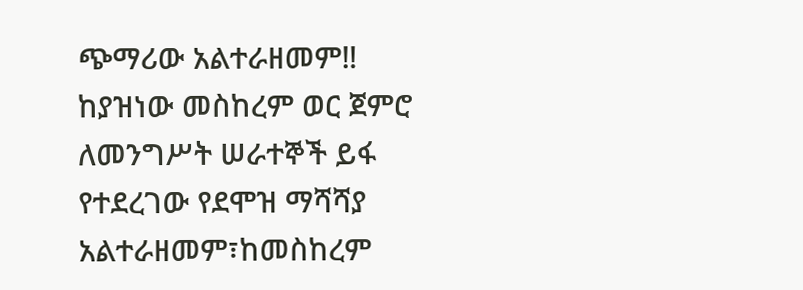ጭማሪው አልተራዘመም‼
ከያዝነው መስከረም ወር ጀምሮ ለመንግሥት ሠራተኞች ይፋ የተደረገው የደሞዝ ማሻሻያ አልተራዘመም፣ከመስከረም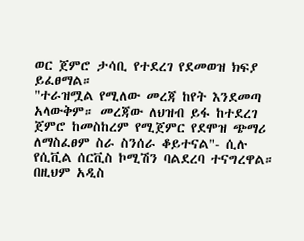ወር ጀምሮ ታሳቢ የተደረገ የደመወዝ ክፍያ ይፈፀማል።
"ተራዝሟል የሚለው መረጃ ከየት እንደመጣ አላውቅም። መረጃው ለህዝብ ይፋ ከተደረገ ጀምሮ ከመስከረም የሚጀምር የደሞዝ ጭማሪ ለማስፈፀም ስራ ስንሰራ ቆይተናል"- ሲሉ የሲቪል ሰርቪስ ኮሚሽን ባልደረባ ተናግረዋል።
በዚህም አዲስ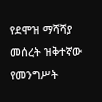የደሞዝ ማሻሻያ መሰረት ዝቅተኛው የመንግሥት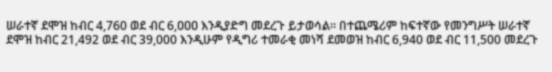ሠራተኛ ደሞዝ ከብር 4,760 ወደ ብር 6,ዐዐዐ እንዲያድግ መደረጉ ይታወሳል። በተጨሜሪም ከፍተኛው የመንግሥት ሠራተኛ ደሞዝ ከብር 21,492 ወደ ብር 39,000 እንዲሁም የዲግሪ ተመራቂ መነሻ ደመወዝ ከብር 6,940 ወደ ብር 11,500 መደረጉ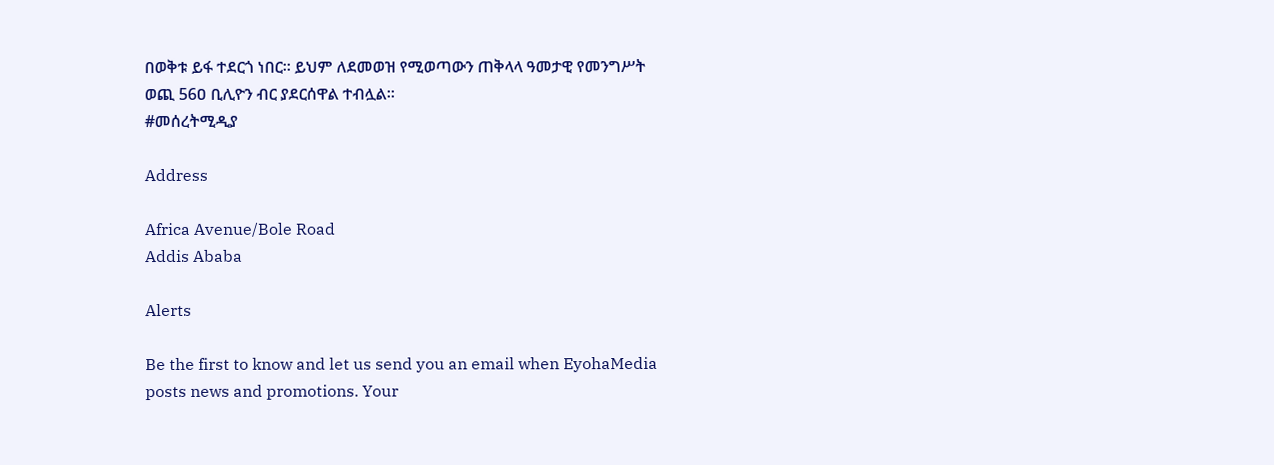በወቅቱ ይፋ ተደርጎ ነበር። ይህም ለደመወዝ የሚወጣውን ጠቅላላ ዓመታዊ የመንግሥት ወጪ 56ዐ ቢሊዮን ብር ያደርሰዋል ተብሏል።
#መሰረትሚዲያ

Address

Africa Avenue/Bole Road
Addis Ababa

Alerts

Be the first to know and let us send you an email when EyohaMedia posts news and promotions. Your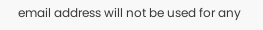email address will not be used for any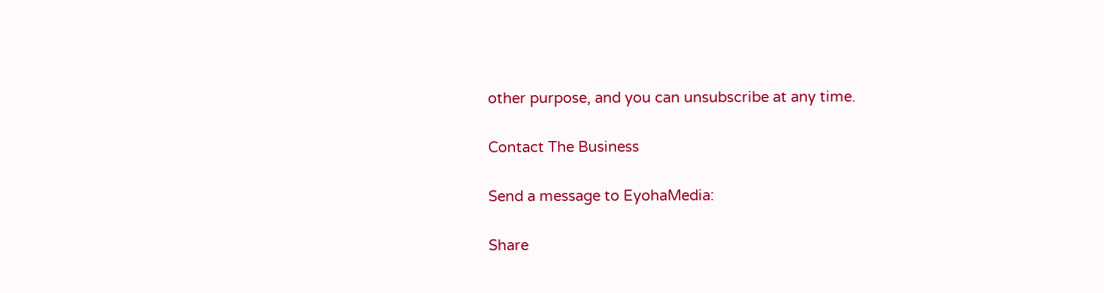other purpose, and you can unsubscribe at any time.

Contact The Business

Send a message to EyohaMedia:

Share